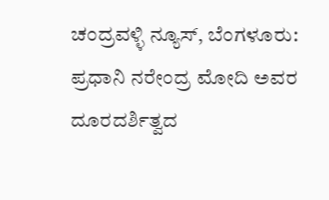ಚಂದ್ರವಳ್ಳಿ ನ್ಯೂಸ್, ಬೆಂಗಳೂರು:
ಪ್ರಧಾನಿ ನರೇಂದ್ರ ಮೋದಿ ಅವರ ದೂರದರ್ಶಿತ್ವದ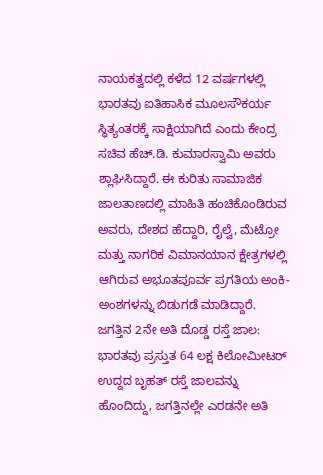ನಾಯಕತ್ವದಲ್ಲಿ ಕಳೆದ 12 ವರ್ಷಗಳಲ್ಲಿ ಭಾರತವು ಐತಿಹಾಸಿಕ ಮೂಲಸೌಕರ್ಯ ಸ್ಥಿತ್ಯಂತರಕ್ಕೆ ಸಾಕ್ಷಿಯಾಗಿದೆ ಎಂದು ಕೇಂದ್ರ ಸಚಿವ ಹೆಚ್.ಡಿ. ಕುಮಾರಸ್ವಾಮಿ ಅವರು ಶ್ಲಾಘಿಸಿದ್ದಾರೆ. ಈ ಕುರಿತು ಸಾಮಾಜಿಕ ಜಾಲತಾಣದಲ್ಲಿ ಮಾಹಿತಿ ಹಂಚಿಕೊಂಡಿರುವ ಅವರು, ದೇಶದ ಹೆದ್ದಾರಿ, ರೈಲ್ವೆ, ಮೆಟ್ರೋ ಮತ್ತು ನಾಗರಿಕ ವಿಮಾನಯಾನ ಕ್ಷೇತ್ರಗಳಲ್ಲಿ ಆಗಿರುವ ಅಭೂತಪೂರ್ವ ಪ್ರಗತಿಯ ಅಂಕಿ-ಅಂಶಗಳನ್ನು ಬಿಡುಗಡೆ ಮಾಡಿದ್ದಾರೆ.
ಜಗತ್ತಿನ 2ನೇ ಅತಿ ದೊಡ್ಡ ರಸ್ತೆ ಜಾಲ:
ಭಾರತವು ಪ್ರಸ್ತುತ 64 ಲಕ್ಷ ಕಿಲೋಮೀಟರ್ ಉದ್ದದ ಬೃಹತ್ ರಸ್ತೆ ಜಾಲವನ್ನು ಹೊಂದಿದ್ದು, ಜಗತ್ತಿನಲ್ಲೇ ಎರಡನೇ ಅತಿ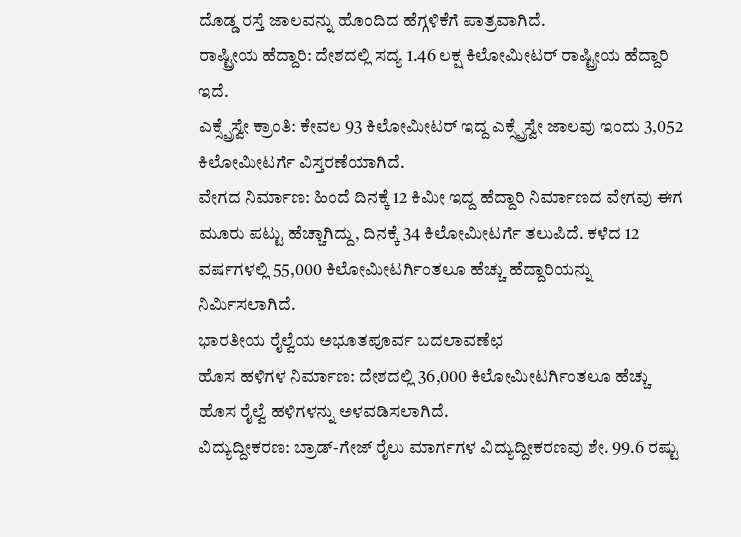ದೊಡ್ಡ ರಸ್ತೆ ಜಾಲವನ್ನು ಹೊಂದಿದ ಹೆಗ್ಗಳಿಕೆಗೆ ಪಾತ್ರವಾಗಿದೆ.
ರಾಷ್ಟ್ರೀಯ ಹೆದ್ದಾರಿ: ದೇಶದಲ್ಲಿ ಸದ್ಯ 1.46 ಲಕ್ಷ ಕಿಲೋಮೀಟರ್ ರಾಷ್ಟ್ರೀಯ ಹೆದ್ದಾರಿ ಇದೆ.
ಎಕ್ಸ್ಪ್ರೆಸ್ವೇ ಕ್ರಾಂತಿ: ಕೇವಲ 93 ಕಿಲೋಮೀಟರ್ ಇದ್ದ ಎಕ್ಸ್ಪ್ರೆಸ್ವೇ ಜಾಲವು ಇಂದು 3,052 ಕಿಲೋಮೀಟರ್ಗೆ ವಿಸ್ತರಣೆಯಾಗಿದೆ.
ವೇಗದ ನಿರ್ಮಾಣ: ಹಿಂದೆ ದಿನಕ್ಕೆ 12 ಕಿಮೀ ಇದ್ದ ಹೆದ್ದಾರಿ ನಿರ್ಮಾಣದ ವೇಗವು ಈಗ ಮೂರು ಪಟ್ಟು ಹೆಚ್ಚಾಗಿದ್ದು, ದಿನಕ್ಕೆ 34 ಕಿಲೋಮೀಟರ್ಗೆ ತಲುಪಿದೆ. ಕಳೆದ 12 ವರ್ಷಗಳಲ್ಲಿ 55,000 ಕಿಲೋಮೀಟರ್ಗಿಂತಲೂ ಹೆಚ್ಚು ಹೆದ್ದಾರಿಯನ್ನು ನಿರ್ಮಿಸಲಾಗಿದೆ.
ಭಾರತೀಯ ರೈಲ್ವೆಯ ಅಭೂತಪೂರ್ವ ಬದಲಾವಣೆಛ
ಹೊಸ ಹಳಿಗಳ ನಿರ್ಮಾಣ: ದೇಶದಲ್ಲಿ 36,000 ಕಿಲೋಮೀಟರ್ಗಿಂತಲೂ ಹೆಚ್ಚು ಹೊಸ ರೈಲ್ವೆ ಹಳಿಗಳನ್ನು ಅಳವಡಿಸಲಾಗಿದೆ.
ವಿದ್ಯುದ್ದೀಕರಣ: ಬ್ರಾಡ್-ಗೇಜ್ ರೈಲು ಮಾರ್ಗಗಳ ವಿದ್ಯುದ್ದೀಕರಣವು ಶೇ. 99.6 ರಷ್ಟು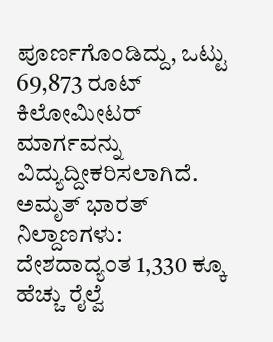ಪೂರ್ಣಗೊಂಡಿದ್ದು, ಒಟ್ಟು 69,873 ರೂಟ್ ಕಿಲೋಮೀಟರ್ ಮಾರ್ಗವನ್ನು ವಿದ್ಯುದ್ದೀಕರಿಸಲಾಗಿದೆ.
ಅಮೃತ್ ಭಾರತ್ ನಿಲ್ದಾಣಗಳು: ದೇಶದಾದ್ಯಂತ 1,330 ಕ್ಕೂ ಹೆಚ್ಚು ರೈಲ್ವೆ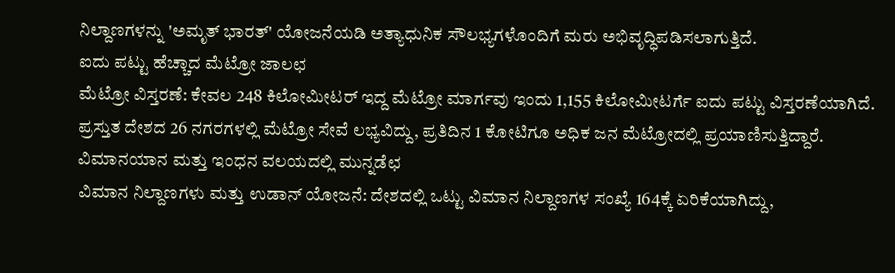ನಿಲ್ದಾಣಗಳನ್ನು 'ಅಮೃತ್ ಭಾರತ್' ಯೋಜನೆಯಡಿ ಅತ್ಯಾಧುನಿಕ ಸೌಲಭ್ಯಗಳೊಂದಿಗೆ ಮರು ಅಭಿವೃದ್ಧಿಪಡಿಸಲಾಗುತ್ತಿದೆ.
ಐದು ಪಟ್ಟು ಹೆಚ್ಚಾದ ಮೆಟ್ರೋ ಜಾಲಛ
ಮೆಟ್ರೋ ವಿಸ್ತರಣೆ: ಕೇವಲ 248 ಕಿಲೋಮೀಟರ್ ಇದ್ದ ಮೆಟ್ರೋ ಮಾರ್ಗವು ಇಂದು 1,155 ಕಿಲೋಮೀಟರ್ಗೆ ಐದು ಪಟ್ಟು ವಿಸ್ತರಣೆಯಾಗಿದೆ.
ಪ್ರಸ್ತುತ ದೇಶದ 26 ನಗರಗಳಲ್ಲಿ ಮೆಟ್ರೋ ಸೇವೆ ಲಭ್ಯವಿದ್ದು, ಪ್ರತಿದಿನ 1 ಕೋಟಿಗೂ ಅಧಿಕ ಜನ ಮೆಟ್ರೋದಲ್ಲಿ ಪ್ರಯಾಣಿಸುತ್ತಿದ್ದಾರೆ.
ವಿಮಾನಯಾನ ಮತ್ತು ಇಂಧನ ವಲಯದಲ್ಲಿ ಮುನ್ನಡೆಛ
ವಿಮಾನ ನಿಲ್ದಾಣಗಳು ಮತ್ತು ಉಡಾನ್ ಯೋಜನೆ: ದೇಶದಲ್ಲಿ ಒಟ್ಟು ವಿಮಾನ ನಿಲ್ದಾಣಗಳ ಸಂಖ್ಯೆ 164ಕ್ಕೆ ಏರಿಕೆಯಾಗಿದ್ದು,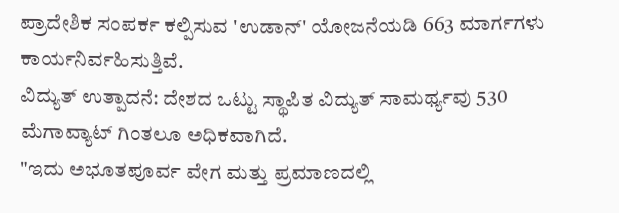ಪ್ರಾದೇಶಿಕ ಸಂಪರ್ಕ ಕಲ್ಪಿಸುವ 'ಉಡಾನ್' ಯೋಜನೆಯಡಿ 663 ಮಾರ್ಗಗಳು ಕಾರ್ಯನಿರ್ವಹಿಸುತ್ತಿವೆ.
ವಿದ್ಯುತ್ ಉತ್ಪಾದನೆ: ದೇಶದ ಒಟ್ಟು ಸ್ಥಾಪಿತ ವಿದ್ಯುತ್ ಸಾಮರ್ಥ್ಯವು 530 ಮೆಗಾವ್ಯಾಟ್ ಗಿಂತಲೂ ಅಧಿಕವಾಗಿದೆ.
"ಇದು ಅಭೂತಪೂರ್ವ ವೇಗ ಮತ್ತು ಪ್ರಮಾಣದಲ್ಲಿ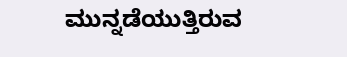ಮುನ್ನಡೆಯುತ್ತಿರುವ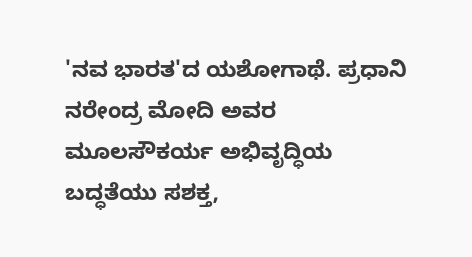'ನವ ಭಾರತ'ದ ಯಶೋಗಾಥೆ. ಪ್ರಧಾನಿ ನರೇಂದ್ರ ಮೋದಿ ಅವರ ಮೂಲಸೌಕರ್ಯ ಅಭಿವೃದ್ಧಿಯ ಬದ್ಧತೆಯು ಸಶಕ್ತ,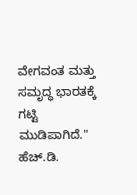ವೇಗವಂತ ಮತ್ತು ಸಮೃದ್ಧ ಭಾರತಕ್ಕೆ ಗಟ್ಟಿ ಮುಡಿಪಾಗಿದೆ."
ಹೆಚ್.ಡಿ.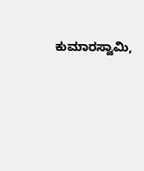ಕುಮಾರಸ್ವಾಮಿ,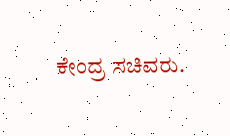ಕೇಂದ್ರ ಸಚಿವರು.